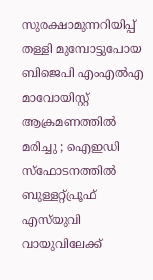സുരക്ഷാമുന്നറിയിപ്പ് തള്ളി മുമ്പോട്ടുപോയ ബിജെപി എംഎല്‍എ മാവോയിസ്റ്റ് ആക്രമണത്തില്‍ മരിച്ചു ; ഐഇഡി സ്‌ഫോടനത്തില്‍ ബുള്ളറ്റ്പ്രൂഫ് എസ്‌യുവി വായുവിലേക്ക്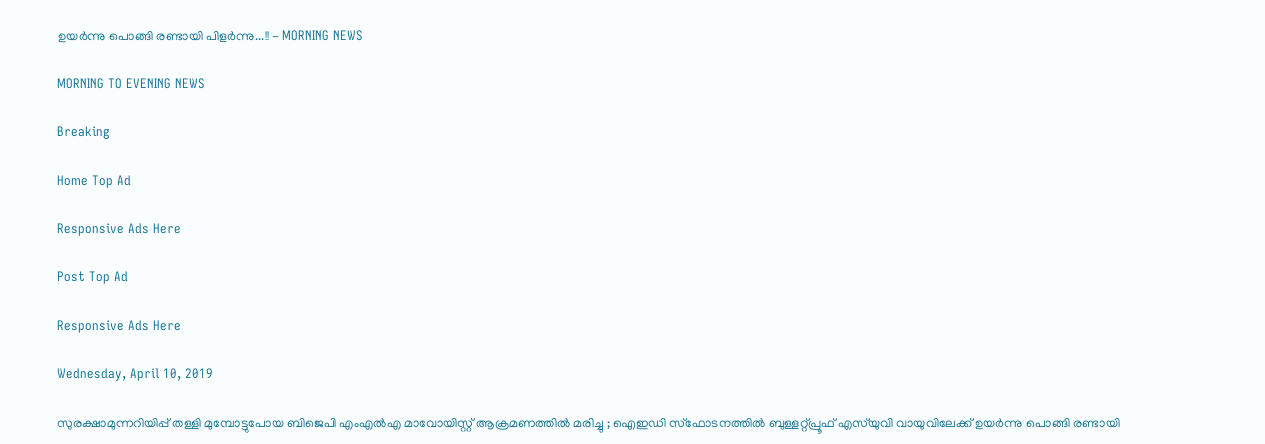ഉയര്‍ന്നു പൊങ്ങി രണ്ടായി പിളര്‍ന്നു...!! - MORNING NEWS

MORNING TO EVENING NEWS

Breaking

Home Top Ad

Responsive Ads Here

Post Top Ad

Responsive Ads Here

Wednesday, April 10, 2019

സുരക്ഷാമുന്നറിയിപ്പ് തള്ളി മുമ്പോട്ടുപോയ ബിജെപി എംഎല്‍എ മാവോയിസ്റ്റ് ആക്രമണത്തില്‍ മരിച്ചു ; ഐഇഡി സ്‌ഫോടനത്തില്‍ ബുള്ളറ്റ്പ്രൂഫ് എസ്‌യുവി വായുവിലേക്ക് ഉയര്‍ന്നു പൊങ്ങി രണ്ടായി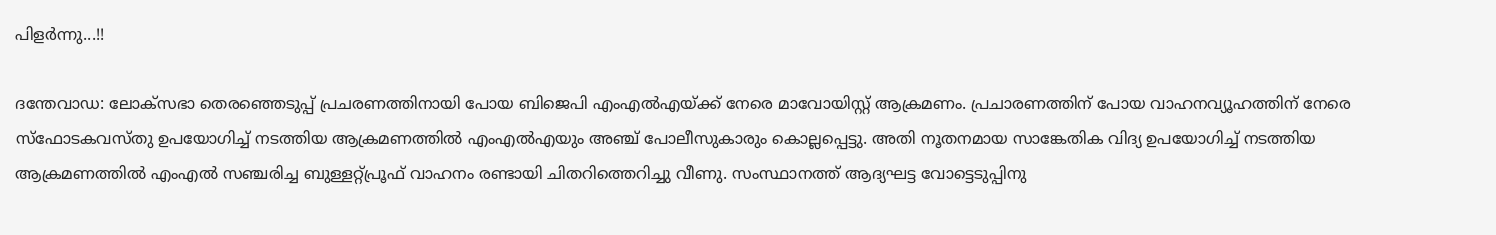പിളര്‍ന്നു...!!

ദന്തേവാഡ: ലോക്‌സഭാ തെരഞ്ഞെടുപ്പ് പ്രചരണത്തിനായി പോയ ബിജെപി എംഎല്‍എയ്ക്ക് നേരെ മാവോയിസ്റ്റ് ആക്രമണം. പ്രചാരണത്തിന് പോയ വാഹനവ്യൂഹത്തിന് നേരെ സ്‌ഫോടകവസ്തു ഉപയോഗിച്ച് നടത്തിയ ആക്രമണത്തില്‍ എംഎല്‍എയും അഞ്ച് പോലീസുകാരും കൊല്ലപ്പെട്ടു. അതി നൂതനമായ സാങ്കേതിക വിദ്യ ഉപയോഗിച്ച് നടത്തിയ ആക്രമണത്തില്‍ എംഎല്‍ സഞ്ചരിച്ച ബുള്ളറ്റ്പ്രൂഫ് വാഹനം രണ്ടായി ചിതറിത്തെറിച്ചു വീണു. സംസ്ഥാനത്ത് ആദ്യഘട്ട വോട്ടെടുപ്പിനു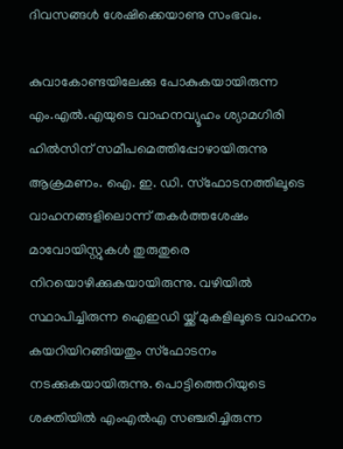ദിവസങ്ങള്‍ ശേഷിക്കെയാണു സംഭവം.

കുവാകോണ്ടയിലേക്കു പോകുകയായിരുന്ന എം.എല്‍.എയുടെ വാഹനവ്യൂഹം ശ്യാമഗിരി ഹില്‍സിന് സമീപമെത്തിപ്പോഴായിരുന്നു ആക്രമണം. ഐ. ഇ. ഡി. സ്‌ഫോടനത്തിലൂടെ വാഹനങ്ങളിലൊന്ന് തകര്‍ത്തശേഷം മാവോയിസ്റ്റുകള്‍ തുരുതുരെ നിറയൊഴിക്കുകയായിരുന്നു. വഴിയില്‍ സ്ഥാപിച്ചിരുന്ന ഐഇഡി യ്ക്ക് മുകളിലൂടെ വാഹനം കയറിയിറങ്ങിയതും സ്‌ഫോടനം നടക്കുകയായിരുന്നു. പൊട്ടിത്തെറിയുടെ ശക്തിയില്‍ എംഎല്‍എ സഞ്ചരിച്ചിരുന്ന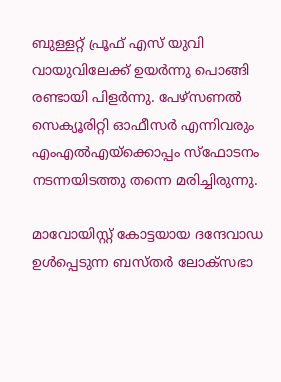ബുള്ളറ്റ് പ്രൂഫ് എസ് യുവി വായുവിലേക്ക് ഉയര്‍ന്നു പൊങ്ങി രണ്ടായി പിളര്‍ന്നു. പേഴ്‌സണല്‍ സെക്യൂരിറ്റി ഓഫീസര്‍ എന്നിവരും എംഎല്‍എയ്‌ക്കൊപ്പം സ്‌ഫോടനം നടന്നയിടത്തു തന്നെ മരിച്ചിരുന്നു.

മാവോയിസ്റ്റ് കോട്ടയായ ദന്ദേവാഡ ഉള്‍പ്പെടുന്ന ബസ്തര്‍ ലോക്‌സഭാ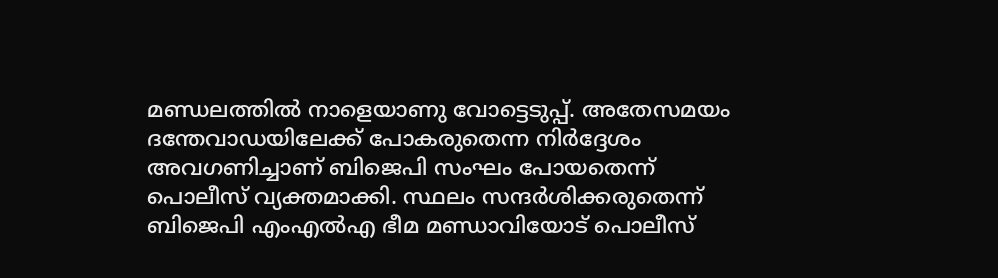മണ്ഡലത്തില്‍ നാളെയാണു വോട്ടെടുപ്പ്. അതേസമയം ദന്തേവാഡയിലേക്ക് പോകരുതെന്ന നിര്‍ദ്ദേശം അവഗണിച്ചാണ് ബിജെപി സംഘം പോയതെന്ന് പൊലീസ് വ്യക്തമാക്കി. സ്ഥലം സന്ദര്‍ശിക്കരുതെന്ന് ബിജെപി എംഎല്‍എ ഭീമ മണ്ഡാവിയോട് പൊലീസ്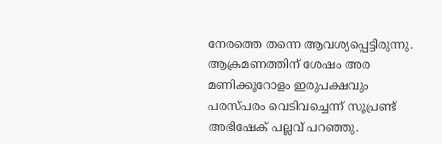നേരത്തെ തന്നെ ആവശ്യപ്പെട്ടിരുന്നു. ആക്രമണത്തിന് ശേഷം അര മണിക്കൂറോളം ഇരുപക്ഷവും പരസ്പരം വെടിവച്ചെന്ന് സൂപ്രണ്ട് അഭിഷേക് പല്ലവ് പറഞ്ഞു.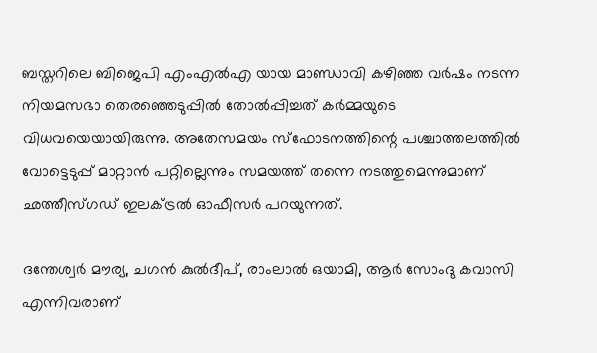ബസ്തറിലെ ബിജെപി എംഎല്‍എ യായ മാണ്ഡാവി കഴിഞ്ഞ വര്‍ഷം നടന്ന നിയമസഭാ തെരഞ്ഞെടുപ്പില്‍ തോല്‍പ്പിച്ചത് കര്‍മ്മയുടെ വിധവയെയായിരുന്നു. അതേസമയം സ്‌ഫോടനത്തിന്റെ പശ്ചാത്തലത്തില്‍ വോട്ടെടുപ്പ് മാറ്റാന്‍ പറ്റില്ലെന്നും സമയത്ത് തന്നെ നടത്തുമെന്നുമാണ് ഛത്തീസ്ഗഡ് ഇലക്ട്രല്‍ ഓഫീസര്‍ പറയുന്നത്.

ദന്തേശ്വര്‍ മൗര്യ, ചഗന്‍ കുല്‍ദീപ്, രാംലാല്‍ ഒയാമി, ആര്‍ സോംദു കവാസി എന്നിവരാണ്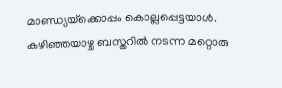മാണ്ഡ്യയ്‌ക്കൊപ്പം കൊല്ലപ്പെട്ടയാള്‍. കഴിഞ്ഞയാഴ്ച ബസ്തറില്‍ നടന്ന മറ്റൊരു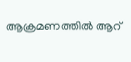ആക്രമണത്തില്‍ ആറ്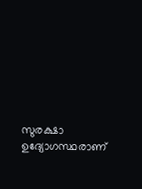സുരക്ഷാ ഉദ്യോഗസ്ഥരാണ്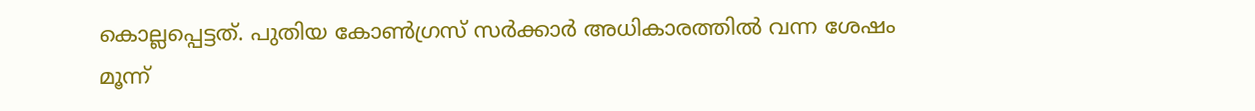കൊല്ലപ്പെട്ടത്. പുതിയ കോണ്‍ഗ്രസ് സര്‍ക്കാര്‍ അധികാരത്തില്‍ വന്ന ശേഷം മൂന്ന്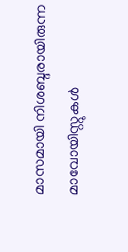മാസമായി നിശബ്ദരായിരുന്ന മാവോയിസ്റ്റുകള്‍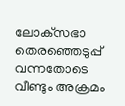ലോക്‌സഭാ തെരഞ്ഞെടുപ്പ് വന്നതോടെ വീണ്ടും അക്രമം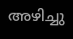അഴിച്ചു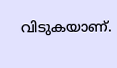വിടുകയാണ്.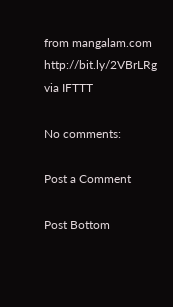from mangalam.com http://bit.ly/2VBrLRg
via IFTTT

No comments:

Post a Comment

Post Bottom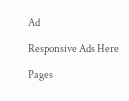Ad

Responsive Ads Here

Pages